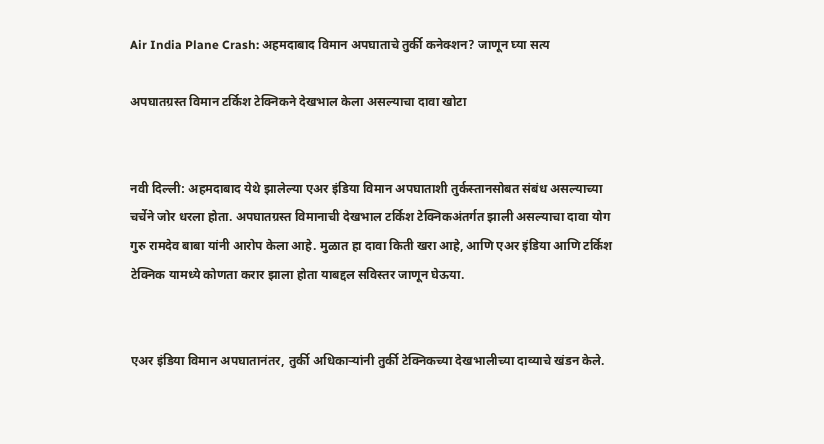Air India Plane Crash: अहमदाबाद विमान अपघाताचे तुर्की कनेक्शन? जाणून घ्या सत्य

अपघातग्रस्त विमान टर्किश टेक्निकने देखभाल केला असल्याचा दावा खोटा


नवी दिल्ली: अहमदाबाद येथे झालेल्या एअर इंडिया विमान अपघाताशी तुर्कस्तानसोबत संबंध असल्याच्या चर्चेने जोर धरला होता. अपघातग्रस्त विमानाची देखभाल टर्किश टेक्निकअंतर्गत झाली असल्याचा दावा योग गुरु रामदेव बाबा यांनी आरोप केला आहे. मुळात हा दावा किती खरा आहे, आणि एअर इंडिया आणि टर्किश टेक्निक यामध्ये कोणता करार झाला होता याबद्दल सविस्तर जाणून घेऊया.


एअर इंडिया विमान अपघातानंतर, तुर्की अधिकाऱ्यांनी तुर्की टेक्निकच्या देखभालीच्या दाव्याचे खंडन केले.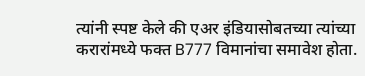त्यांनी स्पष्ट केले की एअर इंडियासोबतच्या त्यांच्या करारांमध्ये फक्त B777 विमानांचा समावेश होता.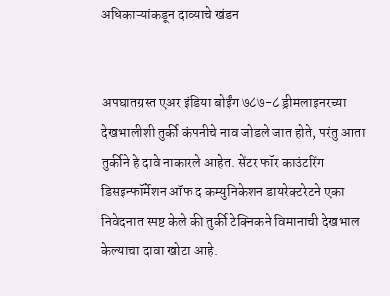अधिकाऱ्यांकडून दाव्याचे खंडन


अपघातग्रस्त एअर इंडिया बोईंग ७८७-८ ड्रीमलाइनरच्या देखभालीशी तुर्की कंपनीचे नाव जोडले जात होते, परंतु आता तुर्कीने हे दावे नाकारले आहेत. सेंटर फॉर काउंटरिंग डिसइन्फॉर्मेशन ऑफ द कम्युनिकेशन डायरेक्टरेटने एका निवेदनात स्पष्ट केले की तुर्की टेक्निकने विमानाची देखभाल केल्याचा दावा खोटा आहे.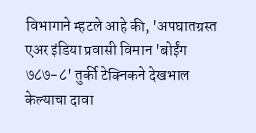विभागाने म्हटले आहे की, 'अपघातग्रस्त एअर इंडिया प्रवासी विमान 'बोईंग ७८७-८' तुर्की टेक्निकने देखभाल केल्याचा दावा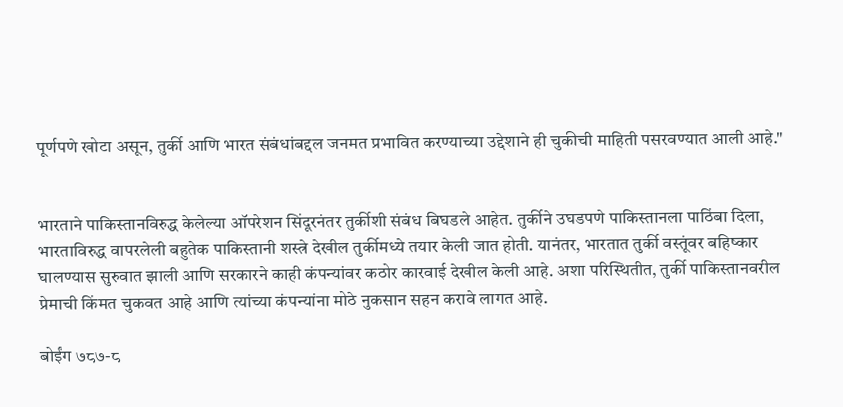पूर्णपणे खोटा असून, तुर्की आणि भारत संबंधांबद्दल जनमत प्रभावित करण्याच्या उद्देशाने ही चुकीची माहिती पसरवण्यात आली आहे."


भारताने पाकिस्तानविरुद्ध केलेल्या ऑपरेशन सिंदूरनंतर तुर्कीशी संबंध बिघडले आहेत. तुर्कीने उघडपणे पाकिस्तानला पाठिंबा दिला, भारताविरुद्ध वापरलेली बहुतेक पाकिस्तानी शस्त्रे देखील तुर्कीमध्ये तयार केली जात होती. यानंतर, भारतात तुर्की वस्तूंवर बहिष्कार घालण्यास सुरुवात झाली आणि सरकारने काही कंपन्यांवर कठोर कारवाई देखील केली आहे. अशा परिस्थितीत, तुर्की पाकिस्तानवरील प्रेमाची किंमत चुकवत आहे आणि त्यांच्या कंपन्यांना मोठे नुकसान सहन करावे लागत आहे.

बोईंग ७८७-८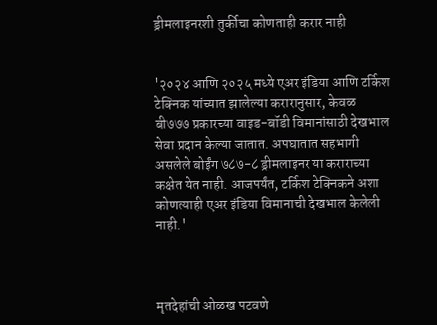ड्रीमलाइनरशी तुर्कीचा कोणताही करार नाही


'२०२४ आणि २०२५ मध्ये एअर इंडिया आणि टर्किश टेक्निक यांच्यात झालेल्या करारानुसार, केवळ बी७७७ प्रकारच्या वाइड-बॉडी विमानांसाठी देखभाल सेवा प्रदान केल्या जातात. अपघातात सहभागी असलेले बोईंग ७८७-८ ड्रीमलाइनर या कराराच्या कक्षेत येत नाही. आजपर्यंत, टर्किश टेक्निकने अशा कोणत्याही एअर इंडिया विमानाची देखभाल केलेली नाही.'



मृतदेहांची ओळख पटवणे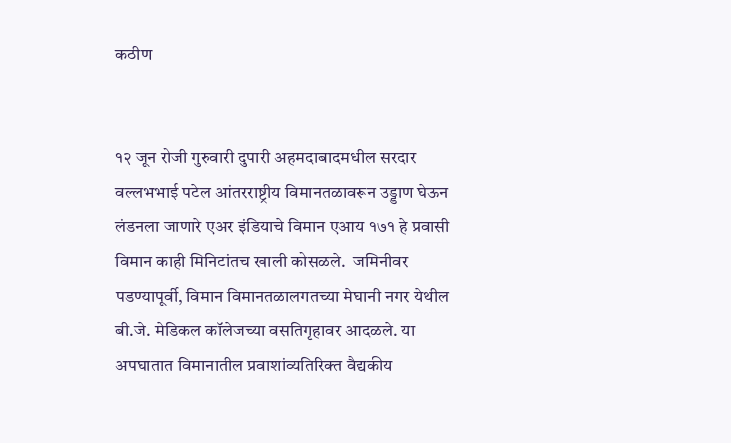कठीण


१२ जून रोजी गुरुवारी दुपारी अहमदाबादमधील सरदार वल्लभभाई पटेल आंतरराष्ट्रीय विमानतळावरून उड्डाण घेऊन लंडनला जाणारे एअर इंडियाचे विमान एआय १७१ हे प्रवासी विमान काही मिनिटांतच खाली कोसळले.  जमिनीवर पडण्यापूर्वी, विमान विमानतळालगतच्या मेघानी नगर येथील बी.जे. मेडिकल कॉलेजच्या वसतिगृहावर आदळले. या अपघातात विमानातील प्रवाशांव्यतिरिक्त वैद्यकीय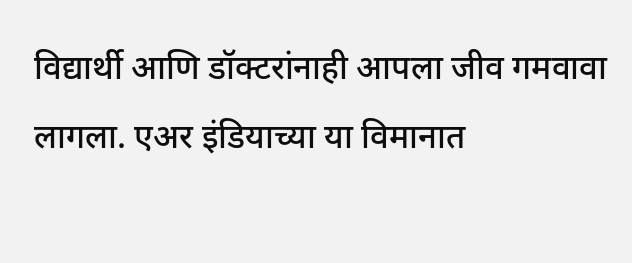विद्यार्थी आणि डॉक्टरांनाही आपला जीव गमवावा लागला. एअर इंडियाच्या या विमानात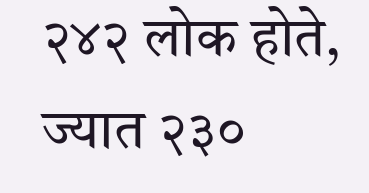२४२ लोक होते, ज्यात २३०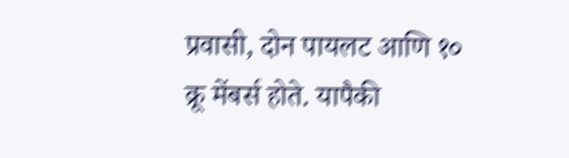प्रवासी, दोन पायलट आणि १० क्रू मेंबर्स होते. यापैकी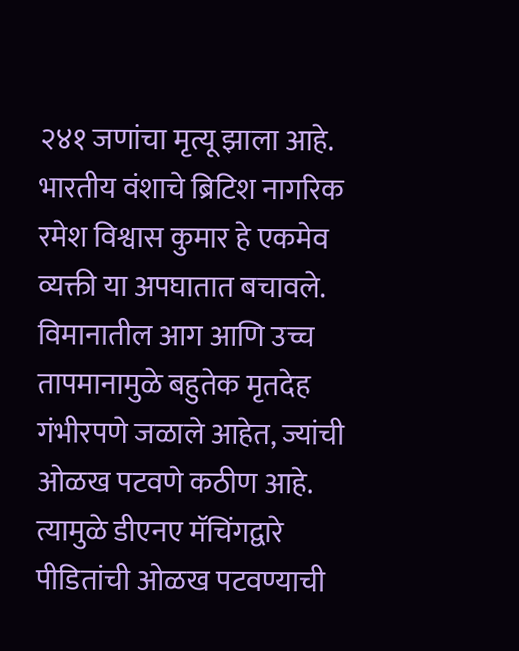२४१ जणांचा मृत्यू झाला आहे. भारतीय वंशाचे ब्रिटिश नागरिक रमेश विश्वास कुमार हे एकमेव व्यक्ती या अपघातात बचावले. विमानातील आग आणि उच्च तापमानामुळे बहुतेक मृतदेह गंभीरपणे जळाले आहेत, ज्यांची ओळख पटवणे कठीण आहे. त्यामुळे डीएनए मॅचिंगद्वारे पीडितांची ओळख पटवण्याची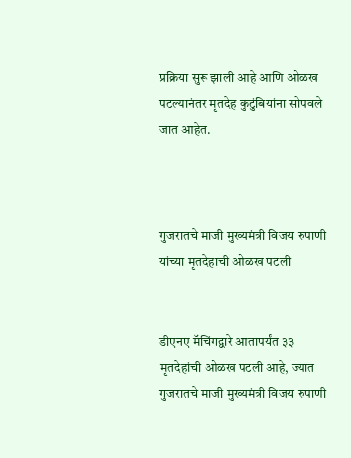प्रक्रिया सुरू झाली आहे आणि ओळख पटल्यानंतर मृतदेह कुटुंबियांना सोपवले जात आहेत.



गुजरातचे माजी मुख्यमंत्री विजय रुपाणी यांच्या मृतदेहाची ओळख पटली


डीएनए मॅचिंगद्वारे आतापर्यंत ३३ मृतदेहांची ओळख पटली आहे, ज्यात गुजरातचे माजी मुख्यमंत्री विजय रुपाणी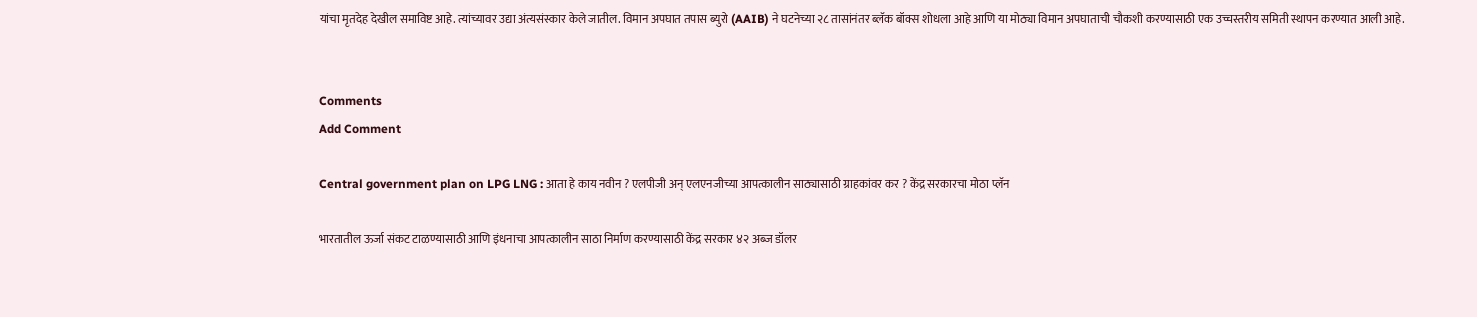यांचा मृतदेह देखील समाविष्ट आहे. त्यांच्यावर उद्या अंत्यसंस्कार केले जातील. विमान अपघात तपास ब्युरो (AAIB) ने घटनेच्या २८ तासांनंतर ब्लॅक बॉक्स शोधला आहे आणि या मोठ्या विमान अपघाताची चौकशी करण्यासाठी एक उच्चस्तरीय समिती स्थापन करण्यात आली आहे.


Comments
Add Comment

Central government plan on LPG LNG : आता हे काय नवीन ? एलपीजी अन् एलएनजीच्या आपत्कालीन साठ्यासाठी ग्राहकांवर कर ? केंद्र सरकारचा मोठा प्लॅन

भारतातील ऊर्जा संकट टाळण्यासाठी आणि इंधनाचा आपत्कालीन साठा निर्माण करण्यासाठी केंद्र सरकार ४२ अब्ज डॉलर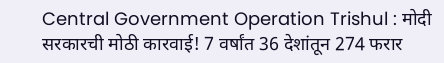Central Government Operation Trishul : मोदी सरकारची मोठी कारवाई! 7 वर्षांत 36 देशांतून 274 फरार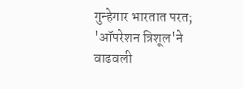गुन्हेगार भारतात परत; 'ऑपरेशन त्रिशूल'ने वाढवली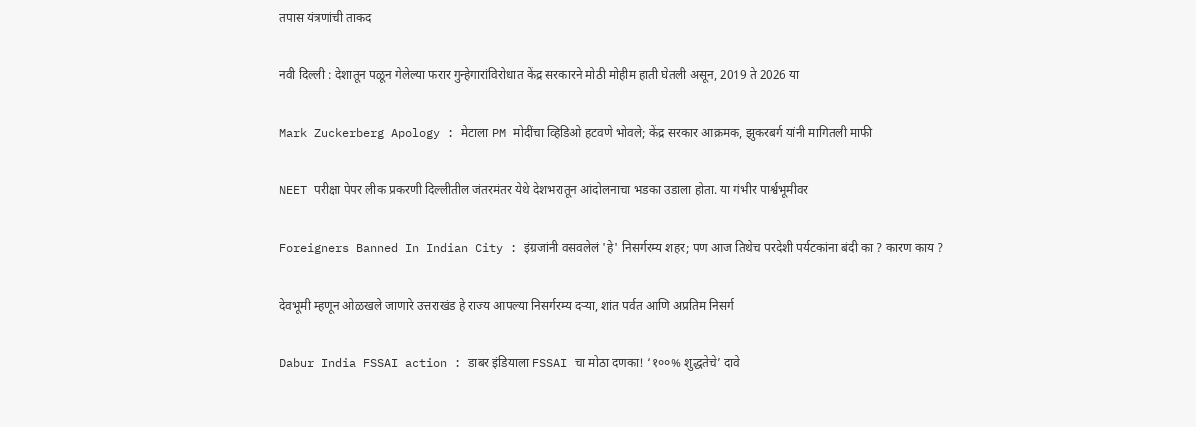तपास यंत्रणांची ताकद

नवी दिल्ली : देशातून पळून गेलेल्या फरार गुन्हेगारांविरोधात केंद्र सरकारने मोठी मोहीम हाती घेतली असून, 2019 ते 2026 या

Mark Zuckerberg Apology : मेटाला PM मोदींचा व्हिडिओ हटवणे भोवले; केंद्र सरकार आक्रमक, झुकरबर्ग यांनी मागितली माफी

NEET परीक्षा पेपर लीक प्रकरणी दिल्लीतील जंतरमंतर येथे देशभरातून आंदोलनाचा भडका उडाला होता. या गंभीर पार्श्वभूमीवर

Foreigners Banned In Indian City : इंग्रजांनी वसवलेलं 'हे' निसर्गरम्य शहर; पण आज तिथेच परदेशी पर्यटकांना बंदी का ? कारण काय ?

देवभूमी म्हणून ओळखले जाणारे उत्तराखंड हे राज्य आपल्या निसर्गरम्य दऱ्या, शांत पर्वत आणि अप्रतिम निसर्ग

Dabur India FSSAI action : डाबर इंडियाला FSSAI चा मोठा दणका! ‘१००% शुद्धतेचे’ दावे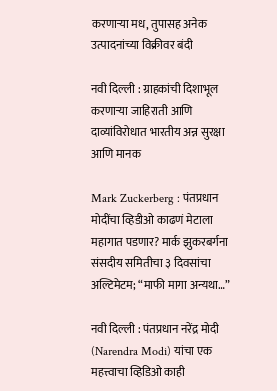करणाऱ्या मध, तुपासह अनेक उत्पादनांच्या विक्रीवर बंदी

नवी दिल्ली : ग्राहकांची दिशाभूल करणाऱ्या जाहिराती आणि दाव्यांविरोधात भारतीय अन्न सुरक्षा आणि मानक

Mark Zuckerberg : पंतप्रधान मोदींचा व्हिडीओ काढणं मेटाला महागात पडणार? मार्क झुकरबर्गना संसदीय समितीचा ३ दिवसांचा अल्टिमेटम; “माफी मागा अन्यथा…”

नवी दिल्ली : पंतप्रधान नरेंद्र मोदी (Narendra Modi) यांचा एक महत्त्वाचा व्हिडिओ काही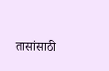तासांसाठी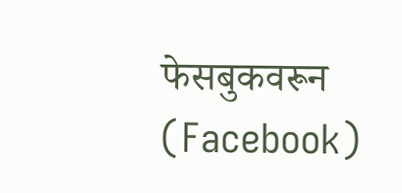फेसबुकवरून (Facebook)